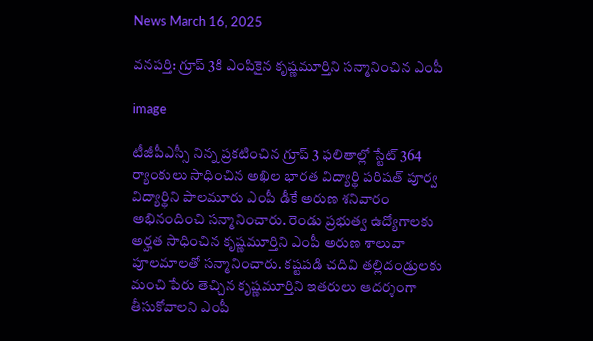News March 16, 2025

వనపర్తి: గ్రూప్ 3కి ఎంపికైన కృష్ణమూర్తిని సన్మానించిన ఎంపీ

image

టీజీపీఎస్సీ నిన్న ప్రకటించిన గ్రూప్ 3 ఫలితాల్లో స్టేట్ 364 ర్యాంకులు సాధించిన అఖిల భారత విద్యార్థి పరిషత్ పూర్వ విద్యార్థిని పాలమూరు ఎంపీ డీకే అరుణ శనివారం అభినందించి సన్మానించారు. రెండు ప్రభుత్వ ఉద్యోగాలకు అర్హత సాధించిన కృష్ణమూర్తిని ఎంపీ అరుణ శాలువా పూలమాలతో సన్మానించారు. కష్టపడి చదివి తల్లిదండ్రులకు మంచి పేరు తెచ్చిన కృష్ణమూర్తిని ఇతరులు ఆదర్శంగా తీసుకోవాలని ఎంపీ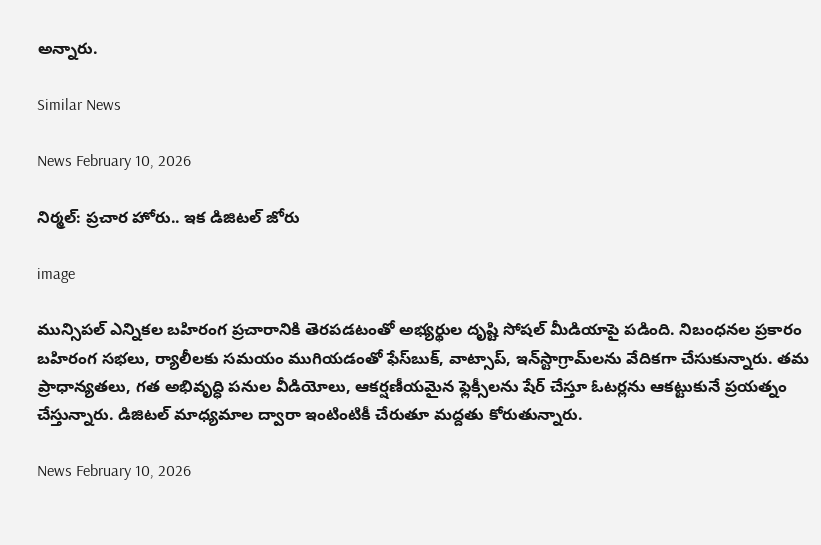అన్నారు.

Similar News

News February 10, 2026

నిర్మల్: ప్రచార హోరు.. ఇక డిజిటల్ జోరు

image

మున్సిపల్ ఎన్నికల బహిరంగ ప్రచారానికి తెరపడటంతో అభ్యర్థుల దృష్టి సోషల్ మీడియాపై పడింది. నిబంధనల ప్రకారం బహిరంగ సభలు, ర్యాలీలకు సమయం ముగియడంతో ఫేస్‌బుక్, వాట్సాప్, ఇన్‌స్టాగ్రామ్‌లను వేదికగా చేసుకున్నారు. తమ ప్రాధాన్యతలు, గత అభివృద్ధి పనుల వీడియోలు, ఆకర్షణీయమైన ఫ్లెక్సీలను షేర్ చేస్తూ ఓటర్లను ఆకట్టుకునే ప్రయత్నం చేస్తున్నారు. డిజిటల్ మాధ్యమాల ద్వారా ఇంటింటికీ చేరుతూ మద్దతు కోరుతున్నారు.

News February 10, 2026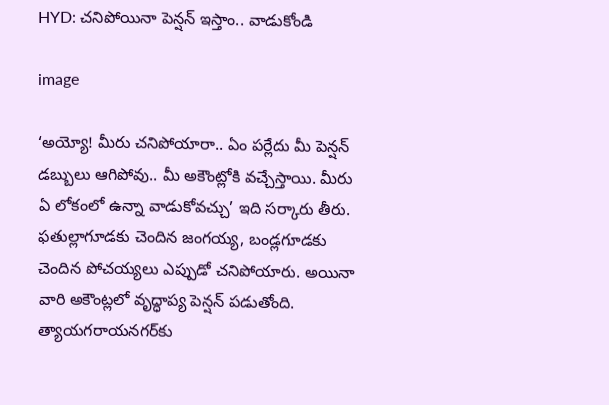HYD: చనిపోయినా పెన్షన్ ఇస్తాం.. వాడుకోండి

image

‘అయ్యో! మీరు చనిపోయారా.. ఏం పర్లేదు మీ పెన్షన్ డబ్బులు ఆగిపోవు.. మీ అకౌంట్లోకి వచ్చేస్తాయి. మీరు ఏ లోకంలో ఉన్నా వాడుకోవచ్చు’ ఇది సర్కారు తీరు. ఫతుల్లాగూడకు చెందిన జంగయ్య, బండ్లగూడకు చెందిన పోచయ్యలు ఎప్పుడో చనిపోయారు. అయినా వారి అకౌంట్లలో వృద్ధాప్య పెన్షన్ పడుతోంది. త్యాయగరాయనగర్‌కు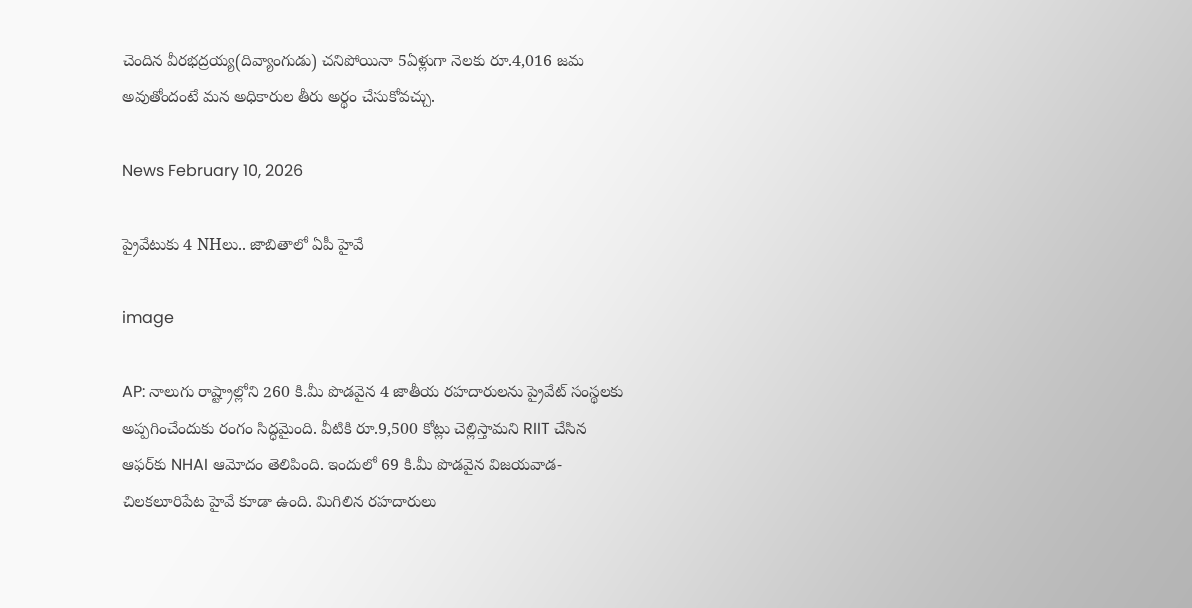చెందిన వీరభద్రయ్య(దివ్యాంగుడు) చనిపోయినా 5ఏళ్లుగా నెలకు రూ.4,016 జమ అవుతోందంటే మన అధికారుల తీరు అర్థం చేసుకోవచ్చు.

News February 10, 2026

ప్రైవేటుకు 4 NHలు.. జాబితాలో ఏపీ హైవే

image

AP: నాలుగు రాష్ట్రాల్లోని 260 కి.మీ పొడవైన 4 జాతీయ రహదారులను ప్రైవేట్ సంస్థలకు అప్పగించేందుకు రంగం సిద్ధమైంది. వీటికి రూ.9,500 కోట్లు చెల్లిస్తామని RIIT చేసిన ఆఫర్‌కు NHAI ఆమోదం తెలిపింది. ఇందులో 69 కి.మీ పొడవైన విజయవాడ-చిలకలూరిపేట హైవే కూడా ఉంది. మిగిలిన రహదారులు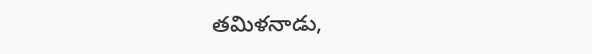తమిళనాడు,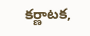కర్ణాటక,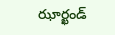ఝార్ఖండ్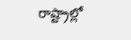రాష్ట్రాల్లో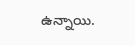ఉన్నాయి.